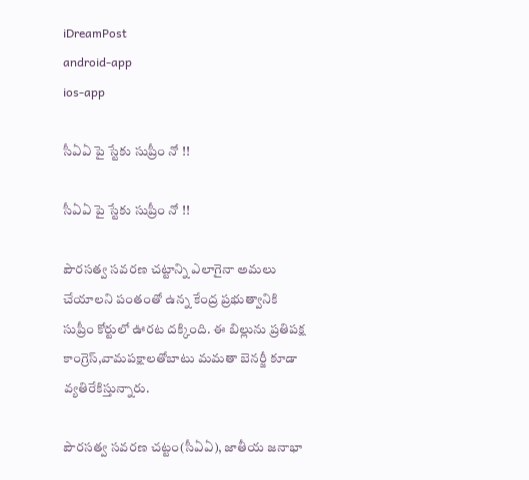iDreamPost
android-app
ios-app

సీఏఏ పై స్టేకు సుప్రీం నో !!

సీఏఏ పై స్టేకు సుప్రీం నో !!

పౌరసత్వ సవరణ చట్టాన్ని ఎలాగైనా అమలు చేయాలని పంతంతో ఉన్న కేంద్ర ప్రభుత్వానికి సుప్రీం కోర్టులో ఊరట దక్కింది. ఈ బిల్లును ప్రతిపక్ష కాంగ్రెస్,వామపక్షాలతోబాటు మమతా బెనర్జీ కూడా వ్యతిరేకిస్తున్నారు.

పౌరసత్వ సవరణ చట్టం(సీఏఏ), జాతీయ జనాభా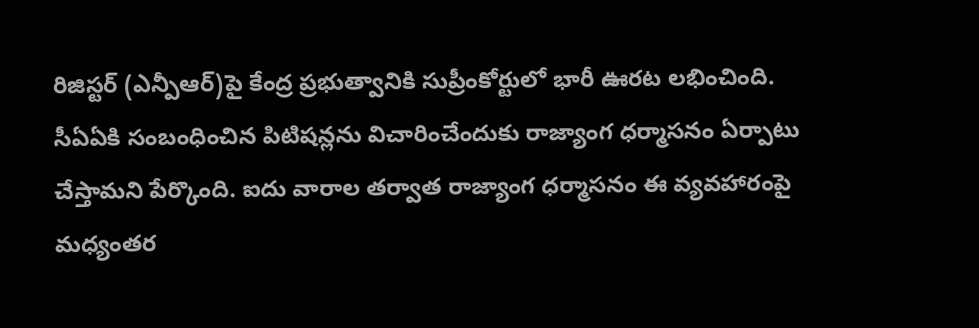రిజిస్టర్ (ఎన్పీఆర్)పై కేంద్ర ప్రభుత్వానికి సుప్రీంకోర్టులో భారీ ఊరట లభించింది. సీఏఏకి సంబంధించిన పిటిషన్లను విచారించేందుకు రాజ్యాంగ ధర్మాసనం ఏర్పాటు చేస్తామని పేర్కొంది. ఐదు వారాల తర్వాత రాజ్యాంగ ధర్మాసనం ఈ వ్యవహారంపై మధ్యంతర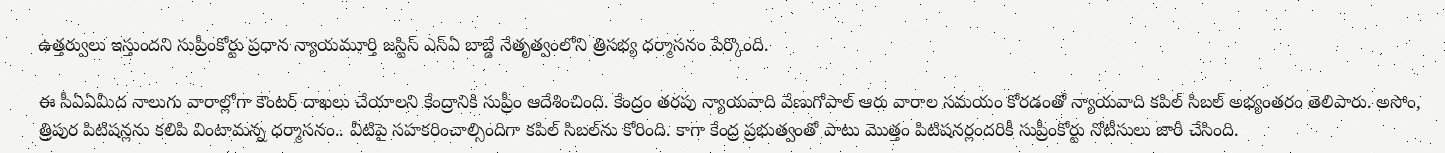ఉత్తర్వులు ఇస్తుందని సుప్రీంకోర్టు ప్రధాన న్యాయమూర్తి జస్టిస్ ఎస్ఏ బాబ్డే నేతృత్వంలోని త్రిసభ్య ధర్మాసనం పేర్కొంది.

ఈ సీఏఏమీద నాలుగు వారాల్లోగా కౌంటర్‌ దాఖలు చేయాలని కేంద్రానికి సుప్రీం ఆదేశించింది. కేంద్రం తరపు న్యాయవాది వేణుగోపాల్‌ ఆరు వారాల సమయం కోరడంతో న్యాయవాది కపిల్‌ సిబల్‌ అభ్యంతరం తెలిపారు. అసోం, త్రిపుర పిటిషన్లను కలిపి వింటామన్న ధర్మాసనం.. వీటిపై సహకరించాల్సిందిగా కపిల్ సిబల్‌ను కోరింది. కాగా కేంద్ర ప్రభుత్వంతో పాటు మొత్తం పిటిషనర్లందరికీ సుప్రీంకోర్టు నోటీసులు జారీ చేసింది.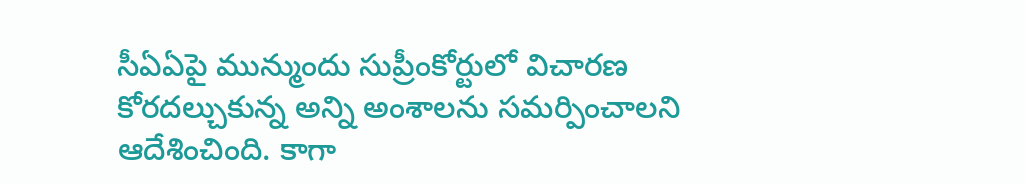సీఏఏపై మున్ముందు సుప్రీంకోర్టులో విచారణ కోరదల్చుకున్న అన్ని అంశాలను సమర్పించాలని ఆదేశించింది. కాగా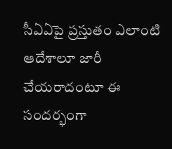సీఏఏపై ప్రస్తుతం ఎలాంటి ఆదేశాలూ జారీ చేయరాదంటూ ఈ సందర్భంగా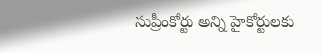సుప్రీంకోర్టు అన్ని హైకోర్టులకు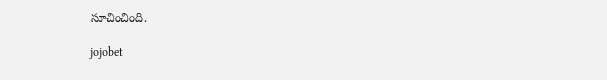సూచించింది.

jojobet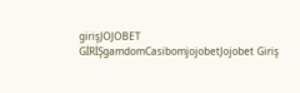girişJOJOBET GİRİŞgamdomCasibomjojobetJojobet Giriş